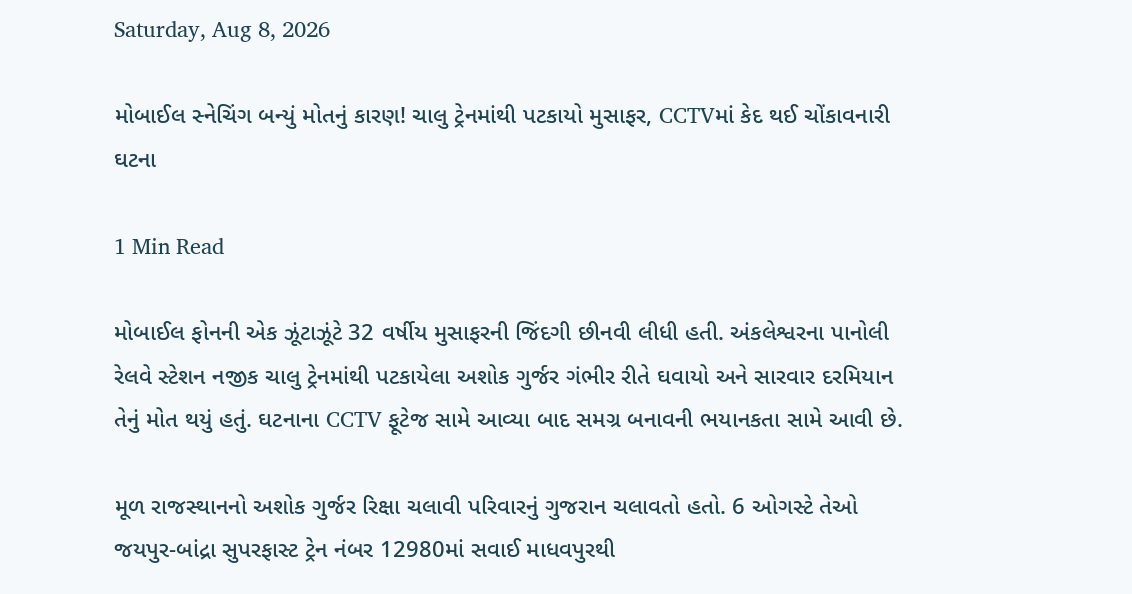Saturday, Aug 8, 2026

મોબાઈલ સ્નેચિંગ બન્યું મોતનું કારણ! ચાલુ ટ્રેનમાંથી પટકાયો મુસાફર, CCTVમાં કેદ થઈ ચોંકાવનારી ઘટના

1 Min Read

મોબાઈલ ફોનની એક ઝૂંટાઝૂંટે 32 વર્ષીય મુસાફરની જિંદગી છીનવી લીધી હતી. અંકલેશ્વરના પાનોલી રેલવે સ્ટેશન નજીક ચાલુ ટ્રેનમાંથી પટકાયેલા અશોક ગુર્જર ગંભીર રીતે ઘવાયો અને સારવાર દરમિયાન તેનું મોત થયું હતું. ઘટનાના CCTV ફૂટેજ સામે આવ્યા બાદ સમગ્ર બનાવની ભયાનકતા સામે આવી છે.

મૂળ રાજસ્થાનનો અશોક ગુર્જર રિક્ષા ચલાવી પરિવારનું ગુજરાન ચલાવતો હતો. 6 ઓગસ્ટે તેઓ જયપુર-બાંદ્રા સુપરફાસ્ટ ટ્રેન નંબર 12980માં સવાઈ માધવપુરથી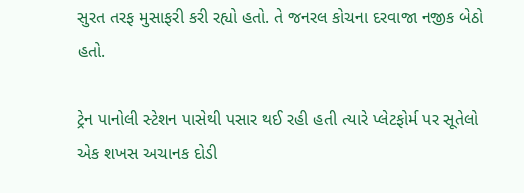સુરત તરફ મુસાફરી કરી રહ્યો હતો. તે જનરલ કોચના દરવાજા નજીક બેઠો હતો.

ટ્રેન પાનોલી સ્ટેશન પાસેથી પસાર થઈ રહી હતી ત્યારે પ્લેટફોર્મ પર સૂતેલો એક શખસ અચાનક દોડી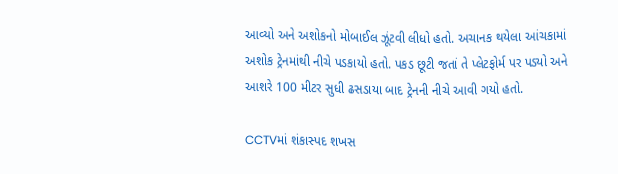આવ્યો અને અશોકનો મોબાઈલ ઝૂંટવી લીધો હતો. અચાનક થયેલા આંચકામાં અશોક ટ્રેનમાંથી નીચે પડકાયો હતો. પકડ છૂટી જતાં તે પ્લેટફોર્મ પર પડ્યો અને આશરે 100 મીટર સુધી ઢસડાયા બાદ ટ્રેનની નીચે આવી ગયો હતો.

CCTVમાં શંકાસ્પદ શખસ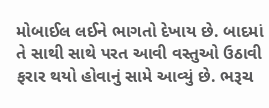મોબાઈલ લઈને ભાગતો દેખાય છે. બાદમાં તે સાથી સાથે પરત આવી વસ્તુઓ ઉઠાવી ફરાર થયો હોવાનું સામે આવ્યું છે. ભરૂચ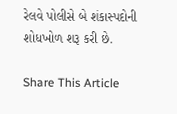રેલવે પોલીસે બે શંકાસ્પદોની શોધખોળ શરૂ કરી છે.

Share This Article